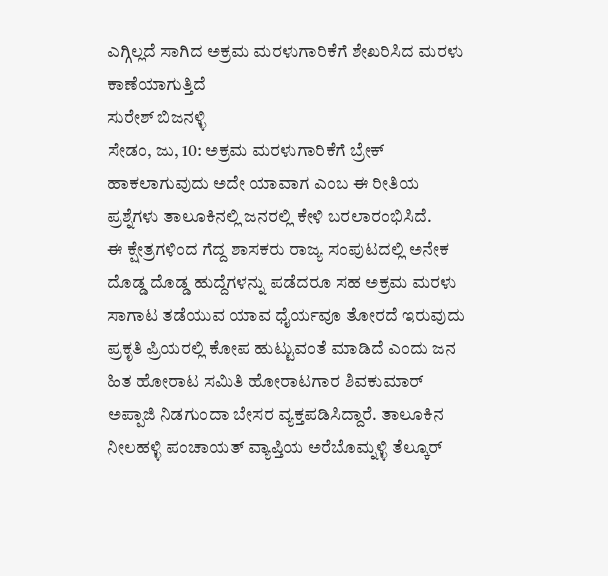ಎಗ್ಗಿಲ್ಲದೆ ಸಾಗಿದ ಅಕ್ರಮ ಮರಳುಗಾರಿಕೆಗೆ ಶೇಖರಿಸಿದ ಮರಳು ಕಾಣೆಯಾಗುತ್ತಿದೆ
ಸುರೇಶ್ ಬಿಜನಳ್ಳಿ
ಸೇಡಂ, ಜು, 10: ಅಕ್ರಮ ಮರಳುಗಾರಿಕೆಗೆ ಬ್ರೇಕ್ ಹಾಕಲಾಗುವುದು ಅದೇ ಯಾವಾಗ ಎಂಬ ಈ ರೀತಿಯ ಪ್ರಶ್ನೆಗಳು ತಾಲೂಕಿನಲ್ಲಿ ಜನರಲ್ಲಿ ಕೇಳಿ ಬರಲಾರಂಭಿಸಿದೆ.
ಈ ಕ್ಷೇತ್ರಗಳಿಂದ ಗೆದ್ದ ಶಾಸಕರು ರಾಜ್ಯ ಸಂಪುಟದಲ್ಲಿ ಅನೇಕ ದೊಡ್ಡ ದೊಡ್ಡ ಹುದ್ದೆಗಳನ್ನು ಪಡೆದರೂ ಸಹ ಅಕ್ರಮ ಮರಳು ಸಾಗಾಟ ತಡೆಯುವ ಯಾವ ಧೈರ್ಯವೂ ತೋರದೆ ಇರುವುದು ಪ್ರಕೃತಿ ಪ್ರಿಯರಲ್ಲಿ ಕೋಪ ಹುಟ್ಟುವಂತೆ ಮಾಡಿದೆ ಎಂದು ಜನ ಹಿತ ಹೋರಾಟ ಸಮಿತಿ ಹೋರಾಟಗಾರ ಶಿವಕುಮಾರ್ ಅಪ್ಪಾಜಿ ನಿಡಗುಂದಾ ಬೇಸರ ವ್ಯಕ್ತಪಡಿಸಿದ್ದಾರೆ. ತಾಲೂಕಿನ ನೀಲಹಳ್ಳಿ ಪಂಚಾಯತ್ ವ್ಯಾಪ್ತಿಯ ಅರೆಬೊಮ್ನಳ್ಳಿ ತೆಲ್ಕೂರ್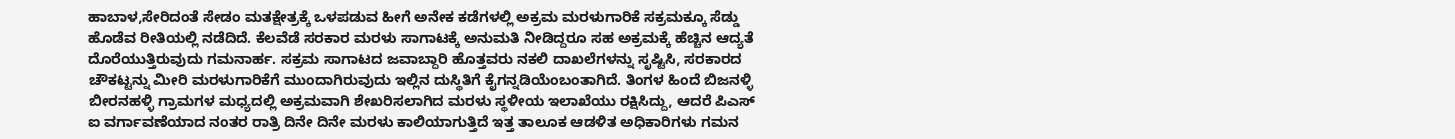ಹಾಬಾಳ,ಸೇರಿದಂತೆ ಸೇಡಂ ಮತಕ್ಷೇತ್ರಕ್ಕೆ ಒಳಪಡುವ ಹೀಗೆ ಅನೇಕ ಕಡೆಗಳಲ್ಲಿ ಅಕ್ರಮ ಮರಳುಗಾರಿಕೆ ಸಕ್ರಮಕ್ಕೂ ಸೆಡ್ಡು ಹೊಡೆವ ರೀತಿಯಲ್ಲಿ ನಡೆದಿದೆ. ಕೆಲವೆಡೆ ಸರಕಾರ ಮರಳು ಸಾಗಾಟಕ್ಕೆ ಅನುಮತಿ ನೀಡಿದ್ದರೂ ಸಹ ಅಕ್ರಮಕ್ಕೆ ಹೆಚ್ಚಿನ ಆದ್ಯತೆ ದೊರೆಯುತ್ತಿರುವುದು ಗಮನಾರ್ಹ. ಸಕ್ರಮ ಸಾಗಾಟದ ಜವಾಬ್ದಾರಿ ಹೊತ್ತವರು ನಕಲಿ ದಾಖಲೆಗಳನ್ನು ಸೃಷ್ಟಿಸಿ, ಸರಕಾರದ ಚೌಕಟ್ಟನ್ನು ಮೀರಿ ಮರಳುಗಾರಿಕೆಗೆ ಮುಂದಾಗಿರುವುದು ಇಲ್ಲಿನ ದುಸ್ಥಿತಿಗೆ ಕೈಗನ್ನಡಿಯೆಂಬಂತಾಗಿದೆ. ತಿಂಗಳ ಹಿಂದೆ ಬಿಜನಳ್ಳಿ ಬೀರನಹಳ್ಳಿ ಗ್ರಾಮಗಳ ಮಧ್ಯದಲ್ಲಿ ಅಕ್ರಮವಾಗಿ ಶೇಖರಿಸಲಾಗಿದ ಮರಳು ಸ್ಥಳೀಯ ಇಲಾಖೆಯು ರಕ್ಷಿಸಿದ್ದು, ಆದರೆ ಪಿಎಸ್ ಐ ವರ್ಗಾವಣೆಯಾದ ನಂತರ ರಾತ್ರಿ ದಿನೇ ದಿನೇ ಮರಳು ಕಾಲಿಯಾಗುತ್ತಿದೆ ಇತ್ತ ತಾಲೂಕ ಆಡಳಿತ ಅಧಿಕಾರಿಗಳು ಗಮನ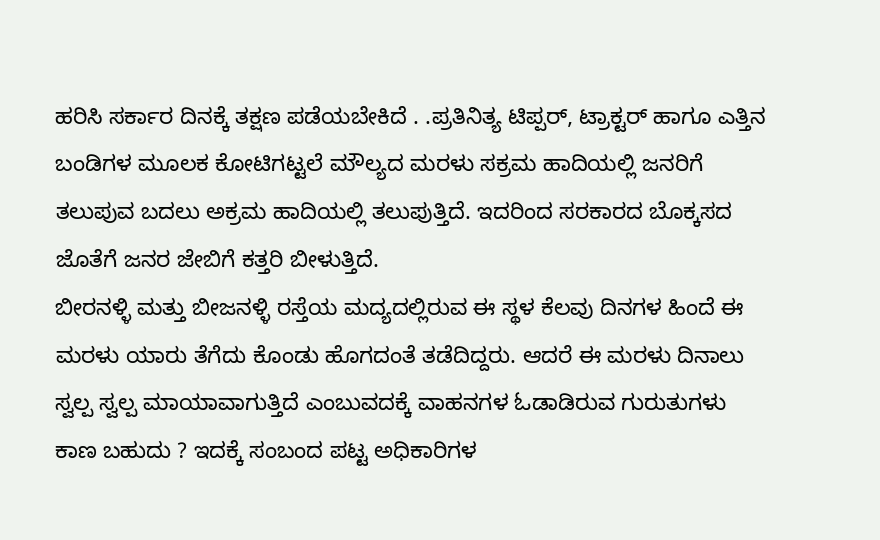ಹರಿಸಿ ಸರ್ಕಾರ ದಿನಕ್ಕೆ ತಕ್ಷಣ ಪಡೆಯಬೇಕಿದೆ . .ಪ್ರತಿನಿತ್ಯ ಟಿಪ್ಪರ್, ಟ್ರಾಕ್ಟರ್ ಹಾಗೂ ಎತ್ತಿನ ಬಂಡಿಗಳ ಮೂಲಕ ಕೋಟಿಗಟ್ಟಲೆ ಮೌಲ್ಯದ ಮರಳು ಸಕ್ರಮ ಹಾದಿಯಲ್ಲಿ ಜನರಿಗೆ ತಲುಪುವ ಬದಲು ಅಕ್ರಮ ಹಾದಿಯಲ್ಲಿ ತಲುಪುತ್ತಿದೆ. ಇದರಿಂದ ಸರಕಾರದ ಬೊಕ್ಕಸದ ಜೊತೆಗೆ ಜನರ ಜೇಬಿಗೆ ಕತ್ತರಿ ಬೀಳುತ್ತಿದೆ.
ಬೀರನಳ್ಳಿ ಮತ್ತು ಬೀಜನಳ್ಳಿ ರಸ್ತೆಯ ಮದ್ಯದಲ್ಲಿರುವ ಈ ಸ್ಥಳ ಕೆಲವು ದಿನಗಳ ಹಿಂದೆ ಈ ಮರಳು ಯಾರು ತೆಗೆದು ಕೊಂಡು ಹೊಗದಂತೆ ತಡೆದಿದ್ದರು. ಆದರೆ ಈ ಮರಳು ದಿನಾಲು ಸ್ವಲ್ಪ ಸ್ವಲ್ಪ ಮಾಯಾವಾಗುತ್ತಿದೆ ಎಂಬುವದಕ್ಕೆ ವಾಹನಗಳ ಓಡಾಡಿರುವ ಗುರುತುಗಳು ಕಾಣ ಬಹುದು ? ಇದಕ್ಕೆ ಸಂಬಂದ ಪಟ್ಟ ಅಧಿಕಾರಿಗಳ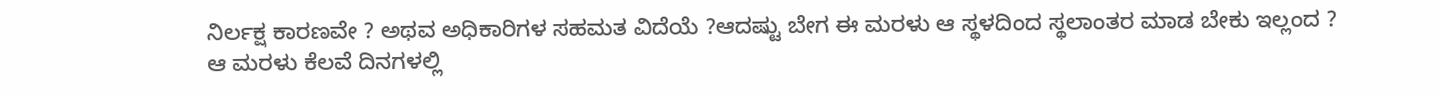ನಿರ್ಲಕ್ಷ ಕಾರಣವೇ ? ಅಥವ ಅಧಿಕಾರಿಗಳ ಸಹಮತ ವಿದೆಯೆ ?ಆದಷ್ಟು ಬೇಗ ಈ ಮರಳು ಆ ಸ್ಥಳದಿಂದ ಸ್ಥಲಾಂತರ ಮಾಡ ಬೇಕು ಇಲ್ಲಂದ ? ಆ ಮರಳು ಕೆಲವೆ ದಿನಗಳಲ್ಲಿ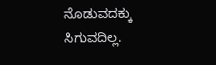ನೊಡುವದಕ್ಕು ಸಿಗುವದಿಲ್ಲ.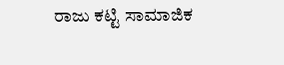ರಾಜು ಕಟ್ಟಿ ಸಾಮಾಜಿಕ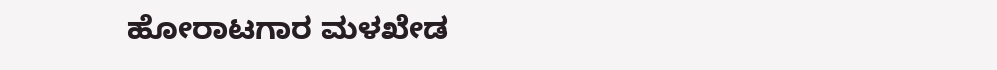ಹೋರಾಟಗಾರ ಮಳಖೇಡ